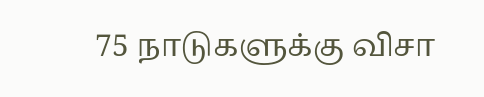75 நாடுகளுக்கு விசா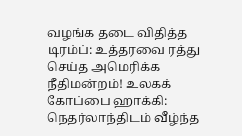வழங்க தடை விதித்த டிரம்ப்: உத்தரவை ரத்து செய்த அமெரிக்க நீதிமன்றம்! உலகக் கோப்பை ஹாக்கி: நெதர்லாந்திடம் வீழ்ந்த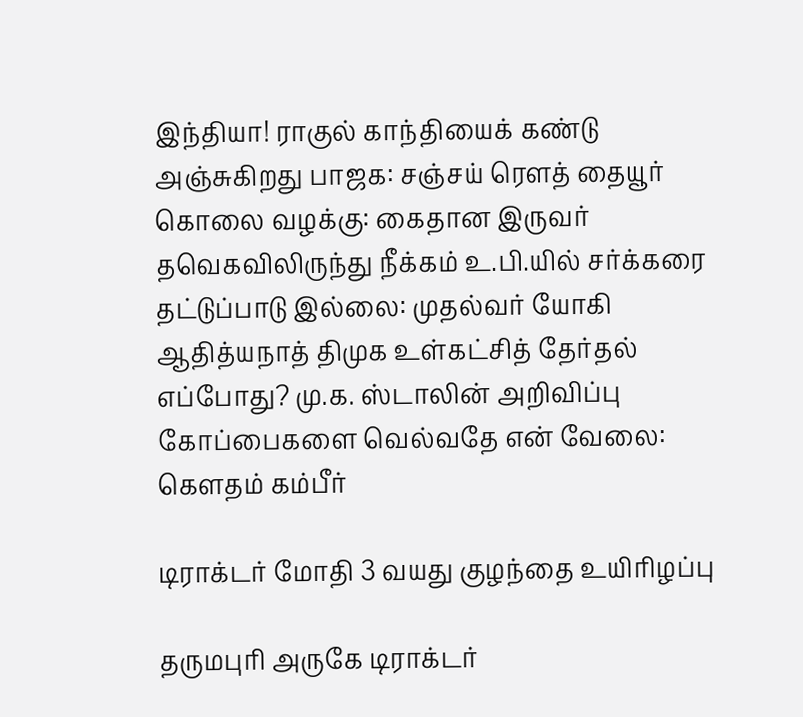இந்தியா! ராகுல் காந்தியைக் கண்டு அஞ்சுகிறது பாஜக: சஞ்சய் ரௌத் தையூர் கொலை வழக்கு: கைதான இருவர் தவெகவிலிருந்து நீக்கம் உ.பி.யில் சர்க்கரை தட்டுப்பாடு இல்லை: முதல்வர் யோகி ஆதித்யநாத் திமுக உள்கட்சித் தேர்தல் எப்போது? மு.க. ஸ்டாலின் அறிவிப்பு கோப்பைகளை வெல்வதே என் வேலை: கௌதம் கம்பீர்

டிராக்டர் மோதி 3 வயது குழந்தை உயிரிழப்பு

தருமபுரி அருகே டிராக்டர்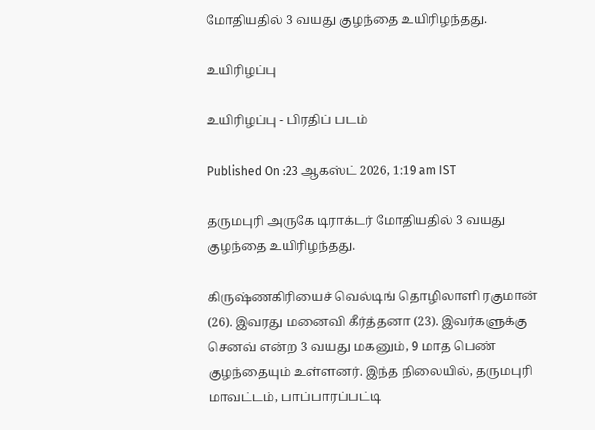மோதியதில் 3 வயது குழந்தை உயிரிழந்தது.

உயிரிழப்பு

உயிரிழப்பு - பிரதிப் படம்

Published On :23 ஆகஸ்ட் 2026, 1:19 am IST

தருமபுரி அருகே டிராக்டர் மோதியதில் 3 வயது குழந்தை உயிரிழந்தது.

கிருஷ்ணகிரியைச் வெல்டிங் தொழிலாளி ரகுமான் (26). இவரது மனைவி கீர்த்தனா (23). இவர்களுக்கு செனவ் என்ற 3 வயது மகனும், 9 மாத பெண் குழந்தையும் உள்ளனர். இந்த நிலையில், தருமபுரி மாவட்டம், பாப்பாரப்பட்டி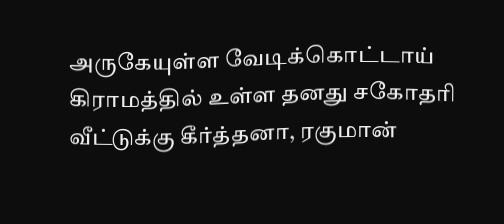அருகேயுள்ள வேடிக்கொட்டாய் கிராமத்தில் உள்ள தனது சகோதரி வீட்டுக்கு கீர்த்தனா, ரகுமான்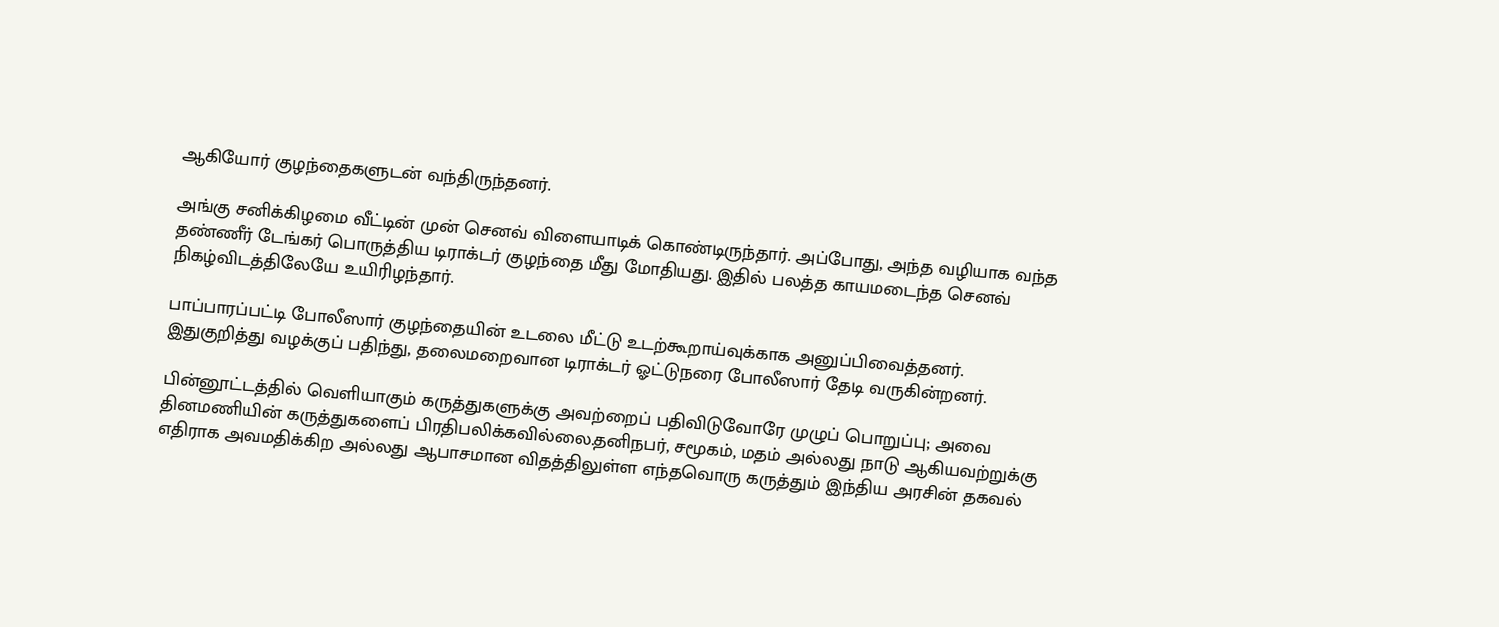ஆகியோர் குழந்தைகளுடன் வந்திருந்தனர்.

அங்கு சனிக்கிழமை வீட்டின் முன் செனவ் விளையாடிக் கொண்டிருந்தார். அப்போது, அந்த வழியாக வந்த தண்ணீர் டேங்கர் பொருத்திய டிராக்டர் குழந்தை மீது மோதியது. இதில் பலத்த காயமடைந்த செனவ் நிகழ்விடத்திலேயே உயிரிழந்தார்.

பாப்பாரப்பட்டி போலீஸார் குழந்தையின் உடலை மீட்டு உடற்கூறாய்வுக்காக அனுப்பிவைத்தனர். இதுகுறித்து வழக்குப் பதிந்து, தலைமறைவான டிராக்டர் ஓட்டுநரை போலீஸார் தேடி வருகின்றனர்.

பின்னூட்டத்தில் வெளியாகும் கருத்துகளுக்கு அவற்றைப் பதிவிடுவோரே முழுப் பொறுப்பு; அவை தினமணியின் கருத்துகளைப் பிரதிபலிக்கவில்லை.தனிநபர், சமூகம், மதம் அல்லது நாடு ஆகியவற்றுக்கு எதிராக அவமதிக்கிற அல்லது ஆபாசமான விதத்திலுள்ள எந்தவொரு கருத்தும் இந்திய அரசின் தகவல்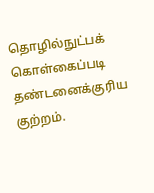தொழில்நுட்பக் கொள்கைப்படி தண்டனைக்குரிய குற்றம்.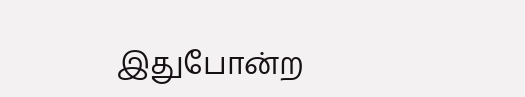இதுபோன்ற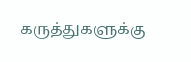கருத்துகளுக்கு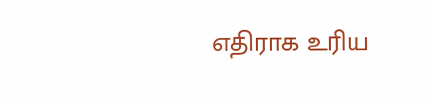எதிராக உரிய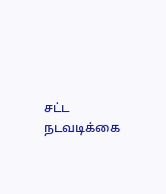சட்ட நடவடிக்கை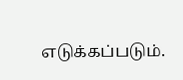எடுக்கப்படும்.